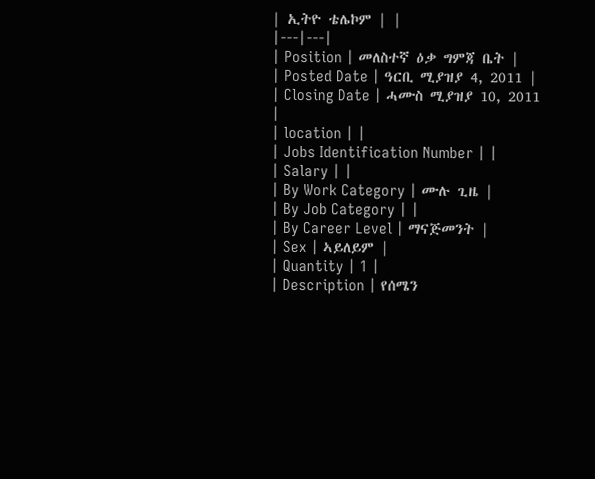| ኢትዮ ቴሌኮም | |
|---|---|
| Position | መለስተኛ ዕቃ ግምጃ ቤት |
| Posted Date | ዓርቢ ሚያዝያ 4, 2011 |
| Closing Date | ሓሙስ ሚያዝያ 10, 2011 |
| location | |
| Jobs Identification Number | |
| Salary | |
| By Work Category | ሙሉ ጊዜ |
| By Job Category | |
| By Career Level | ማናጅመንት |
| Sex | ኣይለይም |
| Quantity | 1 |
| Description | የሰሜን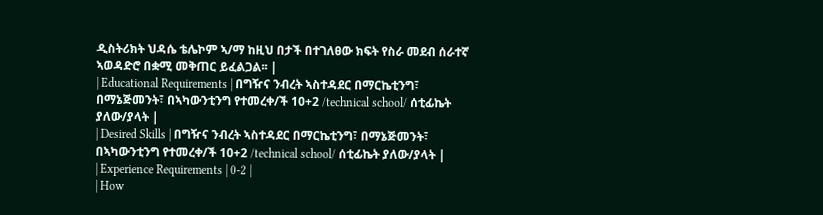ዲስትሪክት ህዳሴ ቴሌኮም ኣ/ማ ከዚህ በታች በተገለፀው ክፍት የስራ መደብ ሰራተኛ ኣወዳድሮ በቋሚ መቅጠር ይፈልጋል፡፡ |
| Educational Requirements | በግዥና ንብረት ኣስተዳደር በማርኬቲንግ፣ በማኔጅመንት፣ በኣካውንቲንግ የተመረቀ/ች 10+2 /technical school/ ሰቲፊኬት ያለው/ያላት |
| Desired Skills | በግዥና ንብረት ኣስተዳደር በማርኬቲንግ፣ በማኔጅመንት፣ በኣካውንቲንግ የተመረቀ/ች 10+2 /technical school/ ሰቲፊኬት ያለው/ያላት |
| Experience Requirements | 0-2 |
| How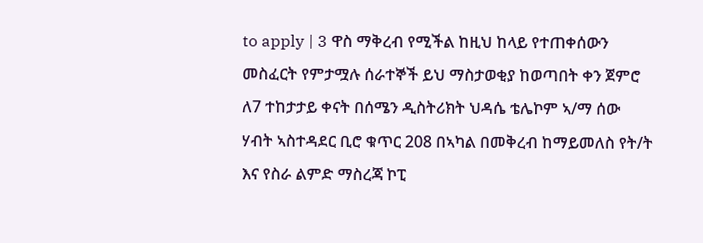to apply | 3 ዋስ ማቅረብ የሚችል ከዚህ ከላይ የተጠቀሰውን መስፈርት የምታሟሉ ሰራተኞች ይህ ማስታወቂያ ከወጣበት ቀን ጀምሮ ለ7 ተከታታይ ቀናት በሰሜን ዲስትሪክት ህዳሴ ቴሌኮም ኣ/ማ ሰው ሃብት ኣስተዳደር ቢሮ ቁጥር 208 በኣካል በመቅረብ ከማይመለስ የት/ት እና የስራ ልምድ ማስረጃ ኮፒ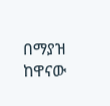በማያዝ ከዋናው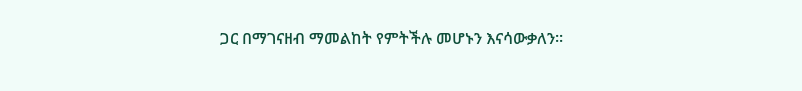ጋር በማገናዘብ ማመልከት የምትችሉ መሆኑን እናሳውቃለን፡፡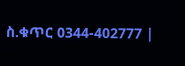ስ.ቁጥር 0344-402777 |